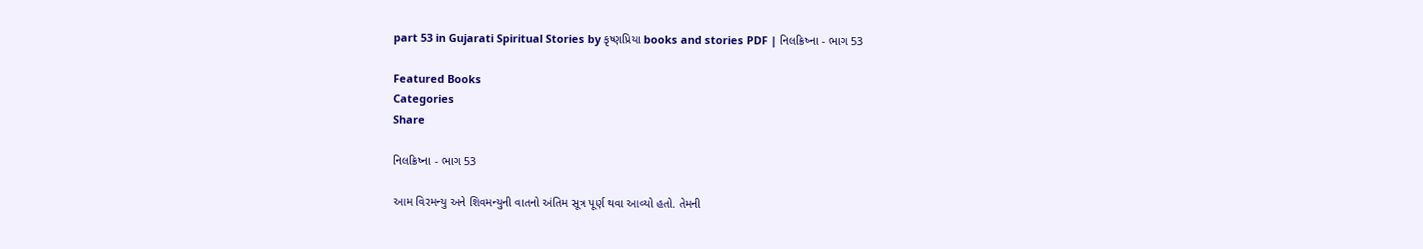part 53 in Gujarati Spiritual Stories by કૃષ્ણપ્રિયા books and stories PDF | નિલક્રિષ્ના - ભાગ 53

Featured Books
Categories
Share

નિલક્રિષ્ના - ભાગ 53

આમ વિરમન્યુ અને શિવમન્યુની વાતનો અંતિમ સૂત્ર પૂર્ણ થવા આવ્યો હતો. તેમની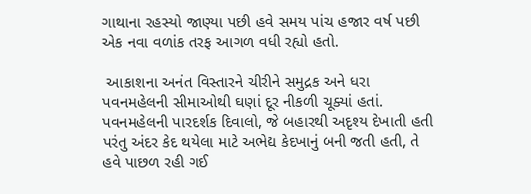ગાથાના રહસ્યો જાણ્યા પછી હવે સમય પાંચ હજાર વર્ષ પછી એક નવા વળાંક તરફ આગળ વધી રહ્યો હતો.

 આકાશના અનંત વિસ્તારને ચીરીને સમુદ્રક અને ધરા પવનમહેલની સીમાઓથી ઘણાં દૂર નીકળી ચૂક્યાં હતાં. પવનમહેલની પારદર્શક દિવાલો, જે બહારથી અદૃશ્ય દેખાતી હતી પરંતુ અંદર કેદ થયેલા માટે અભેદ્ય કેદખાનું બની જતી હતી, તે હવે પાછળ રહી ગઈ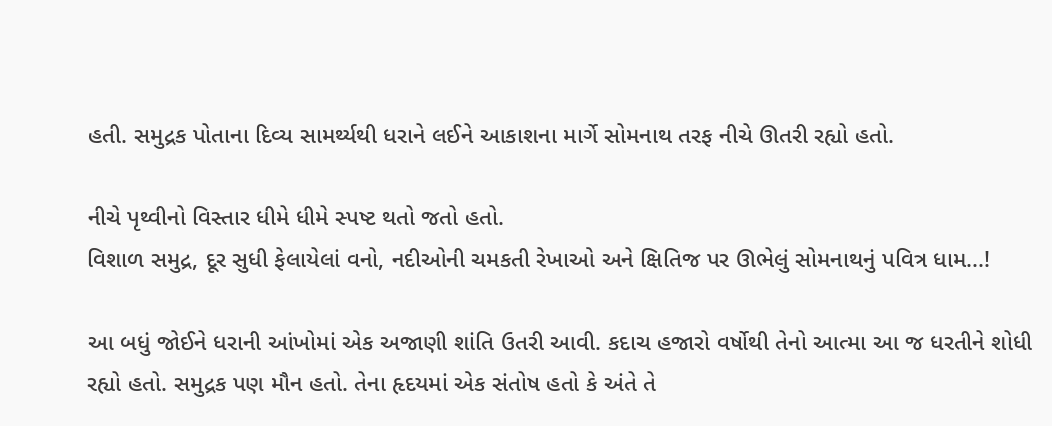હતી. સમુદ્રક પોતાના દિવ્ય સામર્થ્યથી ધરાને લઈને આકાશના માર્ગે સોમનાથ તરફ નીચે ઊતરી રહ્યો હતો.

નીચે પૃથ્વીનો વિસ્તાર ધીમે ધીમે સ્પષ્ટ થતો જતો હતો.
વિશાળ સમુદ્ર, દૂર સુધી ફેલાયેલાં વનો, નદીઓની ચમકતી રેખાઓ અને ક્ષિતિજ પર ઊભેલું સોમનાથનું પવિત્ર ધામ...!

આ બધું જોઈને ધરાની આંખોમાં એક અજાણી શાંતિ ઉતરી આવી. કદાચ હજારો વર્ષોથી તેનો આત્મા આ જ ધરતીને શોધી રહ્યો હતો. સમુદ્રક પણ મૌન હતો. તેના હૃદયમાં એક સંતોષ હતો કે અંતે તે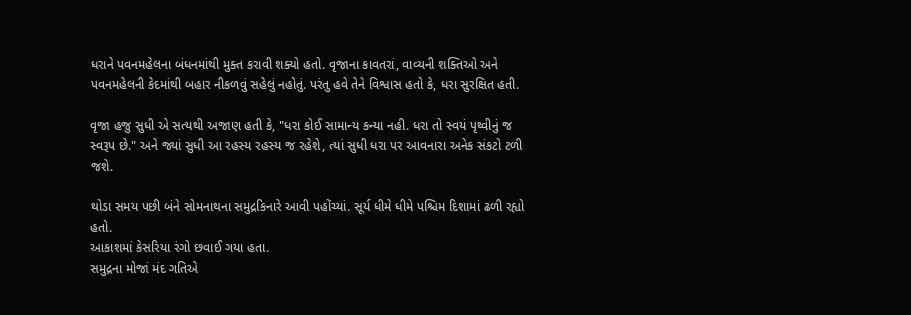ધરાને પવનમહેલના બંધનમાંથી મુક્ત કરાવી શક્યો હતો. વૃજાના કાવતરાં, વાવ્યની શક્તિઓ અને પવનમહેલની કેદમાંથી બહાર નીકળવું સહેલું નહોતું. પરંતુ હવે તેને વિશ્વાસ હતો કે, ધરા સુરક્ષિત હતી.

વૃજા હજુ સુધી એ સત્યથી અજાણ હતી કે, "ધરા કોઈ સામાન્ય કન્યા નહી. ધરા તો સ્વયં પૃથ્વીનું જ સ્વરૂપ છે." અને જ્યાં સુધી આ રહસ્ય રહસ્ય જ રહેશે, ત્યાં સુધી ધરા પર આવનારા અનેક સંકટો ટળી જશે.

થોડા સમય પછી બંને સોમનાથના સમુદ્રકિનારે આવી પહોંચ્યાં. સૂર્ય ધીમે ધીમે પશ્ચિમ દિશામાં ઢળી રહ્યો હતો.
આકાશમાં કેસરિયા રંગો છવાઈ ગયા હતા.
સમુદ્રના મોજાં મંદ ગતિએ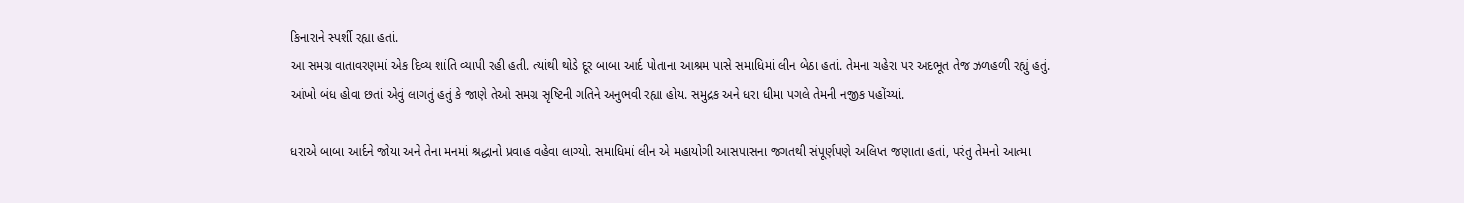કિનારાને સ્પર્શી રહ્યા હતાં.
આ સમગ્ર વાતાવરણમાં એક દિવ્ય શાંતિ વ્યાપી રહી હતી. ત્યાંથી થોડે દૂર બાબા આર્દ પોતાના આશ્રમ પાસે સમાધિમાં લીન બેઠા હતાં. તેમના ચહેરા પર અદભૂત તેજ ઝળહળી રહ્યું હતું. આંખો બંધ હોવા છતાં એવું લાગતું હતું કે જાણે તેઓ સમગ્ર સૃષ્ટિની ગતિને અનુભવી રહ્યા હોય. સમુદ્રક અને ધરા ધીમા પગલે તેમની નજીક પહોંચ્યાં.

ધરાએ બાબા આર્દને જોયા અને તેના મનમાં શ્રદ્ધાનો પ્રવાહ વહેવા લાગ્યો. સમાધિમાં લીન એ મહાયોગી આસપાસના જગતથી સંપૂર્ણપણે અલિપ્ત જણાતા હતાં, પરંતુ તેમનો આત્મા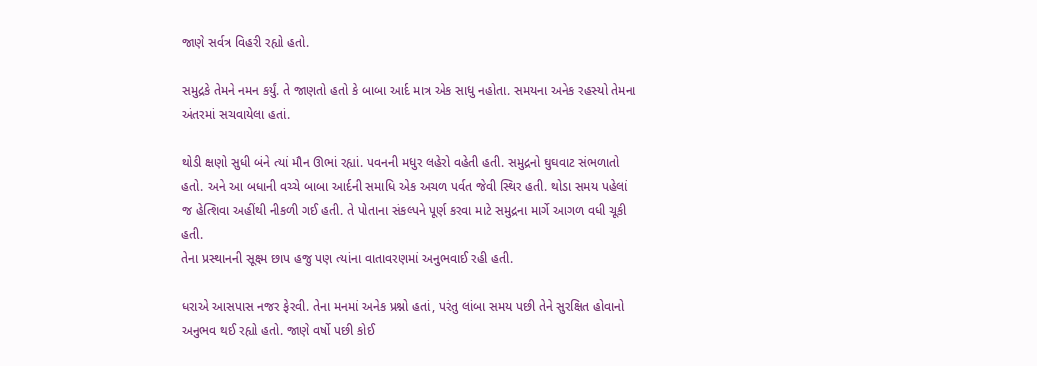જાણે સર્વત્ર વિહરી રહ્યો હતો.

સમુદ્રકે તેમને નમન કર્યું. તે જાણતો હતો કે બાબા આર્દ માત્ર એક સાધુ નહોતા. સમયના અનેક રહસ્યો તેમના અંતરમાં સચવાયેલા હતાં.

થોડી ક્ષણો સુધી બંને ત્યાં મૌન ઊભાં રહ્યાં. પવનની મધુર લહેરો વહેતી હતી. સમુદ્રનો ઘુઘવાટ સંભળાતો હતો. અને આ બધાની વચ્ચે બાબા આર્દની સમાધિ એક અચળ પર્વત જેવી સ્થિર હતી. થોડા સમય પહેલાં જ હેત્શિવા અહીંથી નીકળી ગઈ હતી. તે પોતાના સંકલ્પને પૂર્ણ કરવા માટે સમુદ્રના માર્ગે આગળ વધી ચૂકી હતી.
તેના પ્રસ્થાનની સૂક્ષ્મ છાપ હજુ પણ ત્યાંના વાતાવરણમાં અનુભવાઈ રહી હતી.

ધરાએ આસપાસ નજર ફેરવી. તેના મનમાં અનેક પ્રશ્નો હતાં, પરંતુ લાંબા સમય પછી તેને સુરક્ષિત હોવાનો અનુભવ થઈ રહ્યો હતો. જાણે વર્ષો પછી કોઈ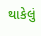થાકેલું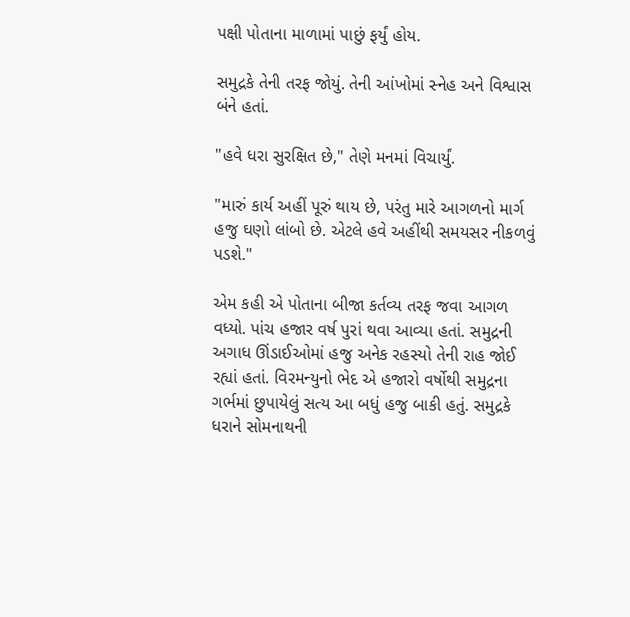પક્ષી પોતાના માળામાં પાછું ફર્યું હોય.

સમુદ્રકે તેની તરફ જોયું. તેની આંખોમાં સ્નેહ અને વિશ્વાસ બંને હતાં.

"હવે ધરા સુરક્ષિત છે," તેણે મનમાં વિચાર્યું.

"મારું કાર્ય અહીં પૂરું થાય છે, પરંતુ મારે આગળનો માર્ગ હજુ ઘણો લાંબો છે. એટલે હવે અહીંથી સમયસર નીકળવું પડશે."

એમ કહી એ પોતાના બીજા કર્તવ્ય તરફ જવા આગળ વધ્યો. પાંચ હજાર વર્ષ પુરાં થવા આવ્યા હતાં. સમુદ્રની અગાધ ઊંડાઈઓમાં હજુ અનેક રહસ્યો તેની રાહ જોઈ રહ્યાં હતાં. વિરમન્યુનો ભેદ એ હજારો વર્ષોથી સમુદ્રના ગર્ભમાં છુપાયેલું સત્ય આ બધું હજુ બાકી હતું. સમુદ્રકે ધરાને સોમનાથની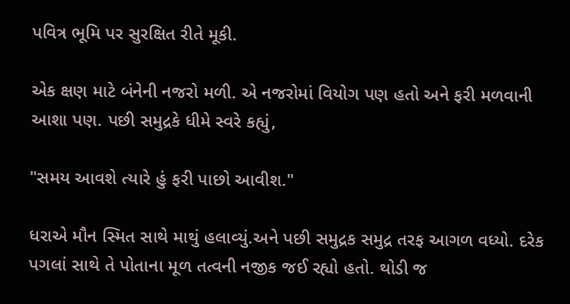પવિત્ર ભૂમિ પર સુરક્ષિત રીતે મૂકી.

એક ક્ષણ માટે બંનેની નજરો મળી. એ નજરોમાં વિયોગ પણ હતો અને ફરી મળવાની આશા પણ. પછી સમુદ્રકે ધીમે સ્વરે કહ્યું,

"સમય આવશે ત્યારે હું ફરી પાછો આવીશ."

ધરાએ મૌન સ્મિત સાથે માથું હલાવ્યું.અને પછી સમુદ્રક સમુદ્ર તરફ આગળ વધ્યો. દરેક પગલાં સાથે તે પોતાના મૂળ તત્વની નજીક જઈ રહ્યો હતો. થોડી જ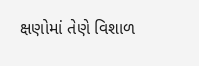ક્ષણોમાં તેણે વિશાળ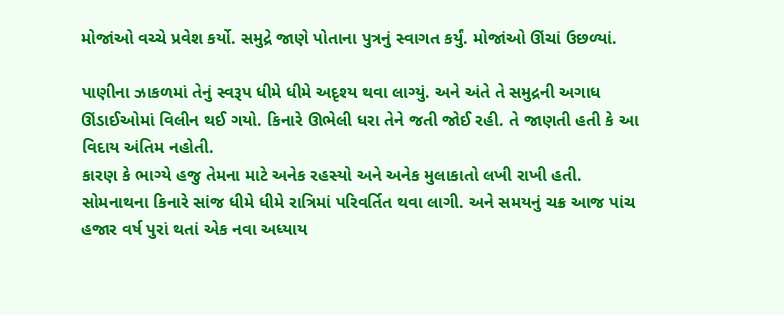મોજાંઓ વચ્ચે પ્રવેશ કર્યો. સમુદ્રે જાણે પોતાના પુત્રનું સ્વાગત કર્યું. મોજાંઓ ઊંચાં ઉછળ્યાં.

પાણીના ઝાકળમાં તેનું સ્વરૂપ ધીમે ધીમે અદૃશ્ય થવા લાગ્યું. અને અંતે તે સમુદ્રની અગાધ ઊંડાઈઓમાં વિલીન થઈ ગયો. કિનારે ઊભેલી ધરા તેને જતી જોઈ રહી. તે જાણતી હતી કે આ વિદાય અંતિમ નહોતી.
કારણ કે ભાગ્યે હજુ તેમના માટે અનેક રહસ્યો અને અનેક મુલાકાતો લખી રાખી હતી. સોમનાથના કિનારે સાંજ ધીમે ધીમે રાત્રિમાં પરિવર્તિત થવા લાગી. અને સમયનું ચક્ર આજ પાંચ હજાર વર્ષ પુરાં થતાં એક નવા અધ્યાય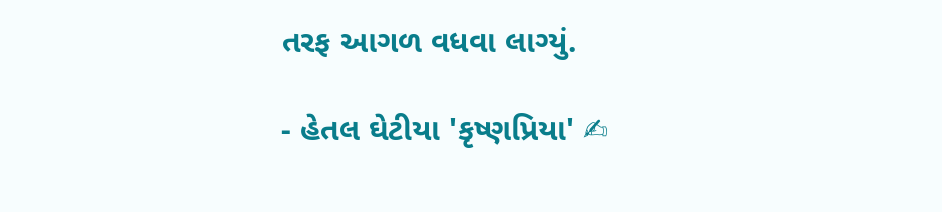તરફ આગળ વધવા લાગ્યું.

- હેતલ ઘેટીયા 'કૃષ્ણપ્રિયા' ✍